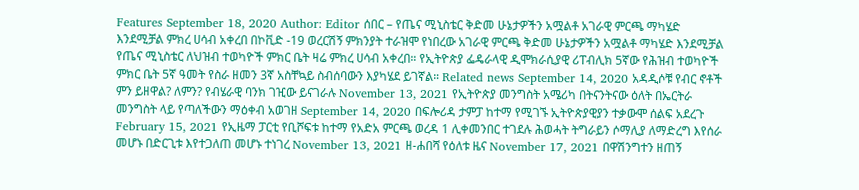Features September 18, 2020 Author: Editor ሰበር – የጤና ሚኒስቴር ቅድመ ሁኔታዎችን አሟልቶ አገራዊ ምርጫ ማካሄድ እንደሚቻል ምክረ ሀሳብ አቀረበ በኮቪድ -19 ወረርሽኝ ምክንያት ተራዝሞ የነበረው አገራዊ ምርጫ ቅድመ ሁኔታዎችን አሟልቶ ማካሄድ እንደሚቻል የጤና ሚኒስቴር ለህዝብ ተወካዮች ምክር ቤት ዛሬ ምክረ ሀሳብ አቀረበ። የኢትዮጵያ ፌዴራላዊ ዲሞክራሲያዊ ሪፐብሊክ 5ኛው የሕዝብ ተወካዮች ምክር ቤት 5ኛ ዓመት የስራ ዘመን 3ኛ አስቸኳይ ስብሰባውን እያካሄደ ይገኛል። Related news September 14, 2020 አዳዲሶቹ የብር ኖቶች ምን ይዘዋል? ለምን? የብሄራዊ ባንክ ገዢው ይናገራሉ November 13, 2021 የኢትዮጵያ መንግስት አሜሪካ በትናንትናው ዕለት በኤርትራ መንግስት ላይ የጣለችውን ማዕቀብ አወገዘ September 14, 2020 በፍሎሪዳ ታምፓ ከተማ የሚገኙ ኢትዮጵያዊያን ተቃውሞ ሰልፍ አደረጉ February 15, 2021 የኢዜማ ፓርቲ የቢሾፍቱ ከተማ የአድአ ምርጫ ወረዳ 1 ሊቀመንበር ተገደሉ ሕወሓት ትግራይን ሶማሊያ ለማድረግ እየሰራ መሆኑ በድርጊቱ እየተጋለጠ መሆኑ ተነገረ November 13, 2021 ዘ-ሐበሻ የዕለቱ ዜና November 17, 2021 በዋሽንግተን ዘጠኝ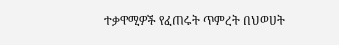ተቃዋሚዎች የፈጠሩት ጥምረት በህወሀት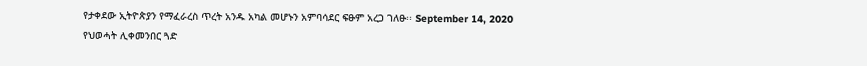የታቀደው ኢትዮጵያን የማፈራረስ ጥረት አንዱ አካል መሆኑን አምባሳደር ፍፁም አረጋ ገለፁ፡፡ September 14, 2020 የህወሓት ሊቀመንበር ጓድ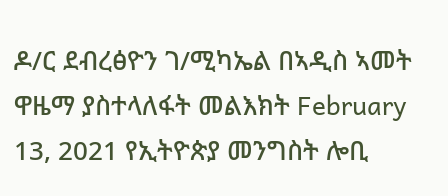ዶ/ር ደብረፅዮን ገ/ሚካኤል በኣዲስ ኣመት ዋዜማ ያስተላለፋት መልእክት February 13, 2021 የኢትዮጵያ መንግስት ሎቢ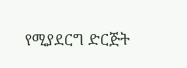የሚያደርግ ድርጅት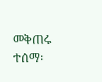መቅጠሩ ተሰማ፡